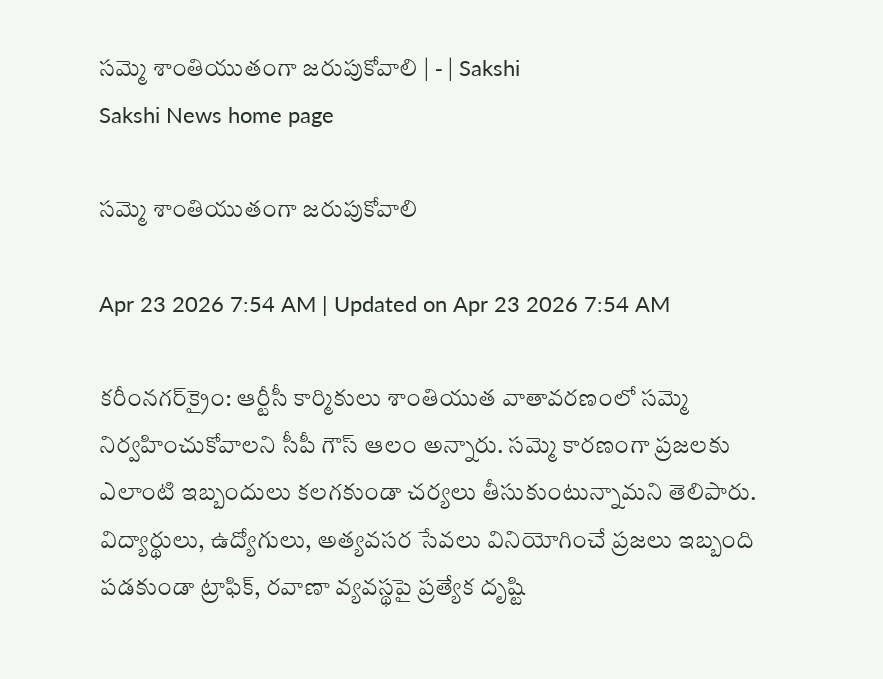సమ్మె శాంతియుతంగా జరుపుకోవాలి | - | Sakshi
Sakshi News home page

సమ్మె శాంతియుతంగా జరుపుకోవాలి

Apr 23 2026 7:54 AM | Updated on Apr 23 2026 7:54 AM

కరీంనగర్‌క్రైం: ఆర్టీసీ కార్మికులు శాంతియుత వాతావరణంలో సమ్మె నిర్వహించుకోవాలని సీపీ గౌస్‌ ఆలం అన్నారు. సమ్మె కారణంగా ప్రజలకు ఎలాంటి ఇబ్బందులు కలగకుండా చర్యలు తీసుకుంటున్నామని తెలిపారు. విద్యార్థులు, ఉద్యోగులు, అత్యవసర సేవలు వినియోగించే ప్రజలు ఇబ్బంది పడకుండా ట్రాఫిక్‌, రవాణా వ్యవస్థపై ప్రత్యేక దృష్టి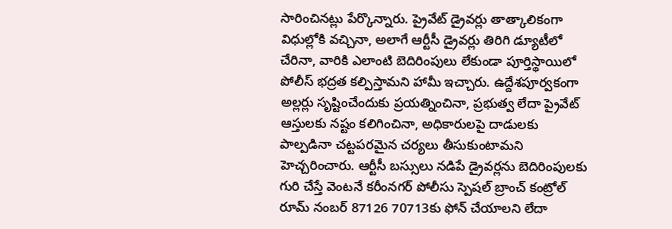సారించినట్లు పేర్కొన్నారు. ప్రైవేట్‌ డ్రైవర్లు తాత్కాలికంగా విధుల్లోకి వచ్చినా, అలాగే ఆర్టీసీ డ్రైవర్లు తిరిగి డ్యూటీలో చేరినా, వారికి ఎలాంటి బెదిరింపులు లేకుండా పూర్తిస్థాయిలో పోలీస్‌ భద్రత కల్పిస్తామని హామీ ఇచ్చారు. ఉద్దేశపూర్వకంగా అల్లర్లు సృష్టించేందుకు ప్రయత్నించినా, ప్రభుత్వ లేదా ప్రైవేట్‌ ఆస్తులకు నష్టం కలిగించినా, అధికారులపై దాడులకు పాల్పడినా చట్టపరమైన చర్యలు తీసుకుంటామని హెచ్చరించారు. ఆర్టీసీ బస్సులు నడిపే డ్రైవర్లను బెదిరింపులకు గురి చేస్తే వెంటనే కరీంనగర్‌ పోలీసు స్పెషల్‌ బ్రాంచ్‌ కంట్రోల్‌ రూమ్‌ నంబర్‌ 87126 70713కు ఫోన్‌ చేయాలని లేదా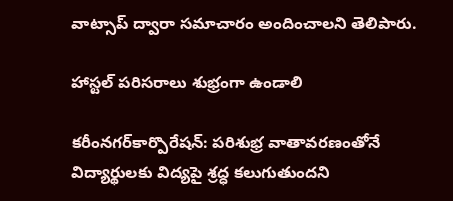వాట్సాప్‌ ద్వారా సమాచారం అందించాలని తెలిపారు.

హాస్టల్‌ పరిసరాలు శుభ్రంగా ఉండాలి

కరీంనగర్‌కార్పొరేషన్‌: పరిశుభ్ర వాతావరణంతోనే విద్యార్థులకు విద్యపై శ్రద్ధ కలుగుతుందని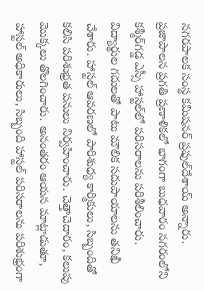నగరపాలక సంస్థ కమిషనర్‌ ప్రఫుల్‌దేశాయ్‌ అన్నారు. ప్రజాపాలన ప్రగతి ప్రణాళికలో భాగంగా బుధవారం నగరంలోని కశ్మీర్‌గడ్డ ఎస్సీ హాస్టల్‌లో పరిసరాలను పరిశీలించారు. విద్యార్థుల గదులతో పాటు మౌలిక సదుపాయాలను తనిఖీ చేశారు. హాస్టల్‌ ఆవరణలో పారిశుధ్య కార్మికులు, సిబ్బందితో కలిసి పరిశుభ్రత పనులు నిర్వహించారు. చెత్తాచెదారం, కలుపు మొక్కలు తొలగించారు. అనంతరం ఆయన మాట్లాడుతూ, హాస్టల్‌ అధికారులు, సిబ్బంది హాస్టల్‌ పరిసరాలను పరిశుభ్రంగా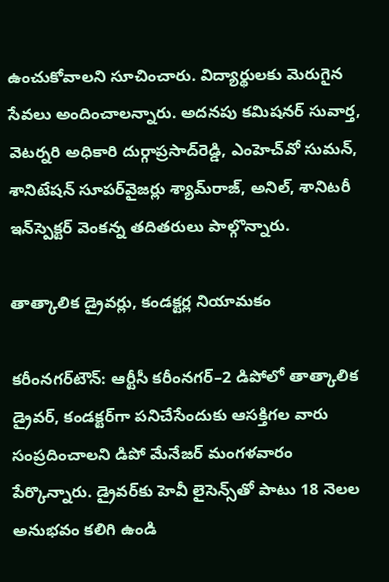ఉంచుకోవాలని సూచించారు. విద్యార్థులకు మెరుగైన సేవలు అందించాలన్నారు. అదనపు కమిషనర్‌ సువార్త, వెటర్నరి అధికారి దుర్గాప్రసాద్‌రెడ్డి, ఎంహెచ్‌వో సుమన్‌, శానిటేషన్‌ సూపర్‌వైజర్లు శ్యామ్‌రాజ్‌, అనిల్‌, శానిటరీ ఇన్‌స్పెక్టర్‌ వెంకన్న తదితరులు పాల్గొన్నారు.

తాత్కాలిక డ్రైవర్లు, కండక్టర్ల నియామకం

కరీంనగర్‌టౌన్‌: ఆర్టీసీ కరీంనగర్‌–2 డిపోలో తాత్కాలిక డ్రైవర్‌, కండక్టర్‌గా పనిచేసేందుకు ఆసక్తిగల వారు సంప్రదించాలని డిపో మేనేజర్‌ మంగళవారం పేర్కొన్నారు. డ్రైవర్‌కు హెవీ లైసెన్స్‌తో పాటు 18 నెలల అనుభవం కలిగి ఉండి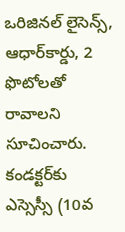ఒరిజినల్‌ లైసెన్స్‌, ఆధార్‌కార్డు, 2 ఫొటోలతో రావాలని సూచించారు. కండక్టర్‌కు ఎస్సెస్సీ (10వ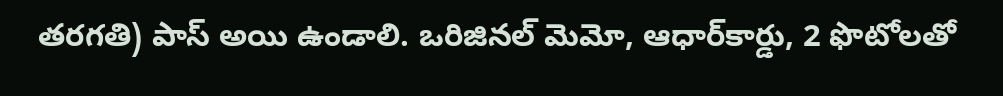తరగతి) పాస్‌ అయి ఉండాలి. ఒరిజినల్‌ మెమో, ఆధార్‌కార్డు, 2 ఫొటోలతో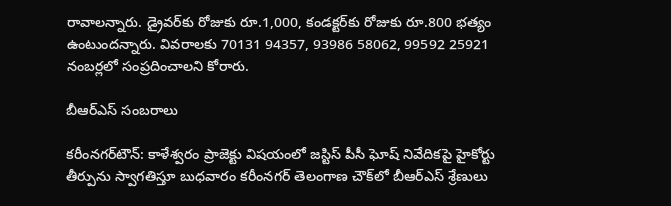రావాలన్నారు. డ్రైవర్‌కు రోజుకు రూ.1,000, కండక్టర్‌కు రోజుకు రూ.800 భత్యం ఉంటుందన్నారు. వివరాలకు 70131 94357, 93986 58062, 99592 25921 నంబర్లలో సంప్రదించాలని కోరారు.

బీఆర్‌ఎస్‌ సంబరాలు

కరీంనగర్‌టౌన్‌: కాళేశ్వరం ప్రాజెక్టు విషయంలో జస్టిస్‌ పీసీ ఘోష్‌ నివేదికపై హైకోర్టు తీర్పును స్వాగతిస్తూ బుధవారం కరీంనగర్‌ తెలంగాణ చౌక్‌లో బీఆర్‌ఎస్‌ శ్రేణులు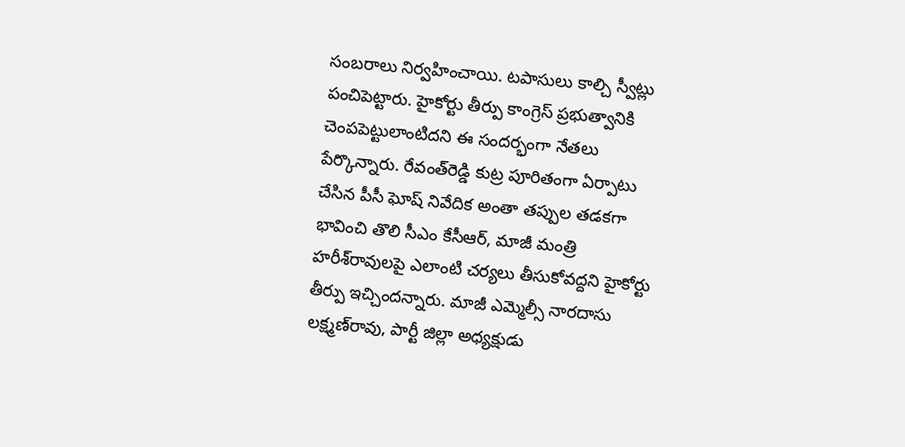సంబరాలు నిర్వహించాయి. టపాసులు కాల్చి స్వీట్లు పంచిపెట్టారు. హైకోర్టు తీర్పు కాంగ్రెస్‌ ప్రభుత్వానికి చెంపపెట్టులాంటిదని ఈ సందర్భంగా నేతలు పేర్కొన్నారు. రేవంత్‌రెడ్డి కుట్ర పూరితంగా ఏర్పాటు చేసిన పీసీ ఘోష్‌ నివేదిక అంతా తప్పుల తడకగా భావించి తొలి సీఎం కేసీఆర్‌, మాజీ మంత్రి హరీశ్‌రావులపై ఎలాంటి చర్యలు తీసుకోవద్దని హైకోర్టు తీర్పు ఇచ్చిందన్నారు. మాజీ ఎమ్మెల్సీ నారదాసు లక్ష్మణ్‌రావు, పార్టీ జిల్లా అధ్యక్షుడు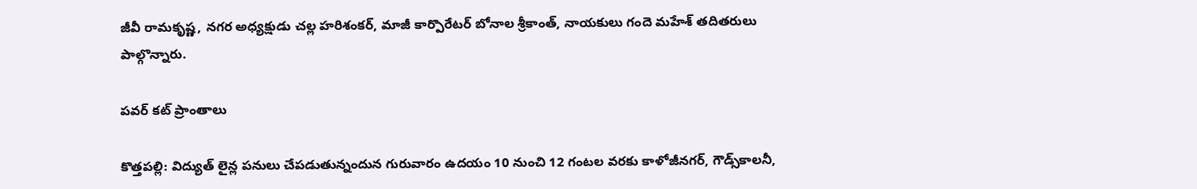జీవీ రామకృష్ణ, నగర అధ్యక్షుడు చల్ల హరిశంకర్‌, మాజీ కార్పొరేటర్‌ బోనాల శ్రీకాంత్‌, నాయకులు గందె మహేశ్‌ తదితరులు పాల్గొన్నారు.

పవర్‌ కట్‌ ప్రాంతాలు

కొత్తపల్లి: విద్యుత్‌ లైన్ల పనులు చేపడుతున్నందున గురువారం ఉదయం 10 నుంచి 12 గంటల వరకు కాళోజీనగర్‌, గౌడ్స్‌కాలనీ,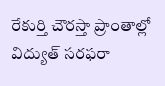రేకుర్తి చౌరస్తా ప్రాంతాల్లో విద్యుత్‌ సరఫరా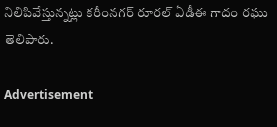నిలిపివేస్తున్నట్లు కరీంనగర్‌ రూరల్‌ ఏడీఈ గాదం రఘు తెలిపారు.

Advertisement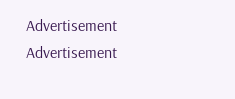Advertisement
Advertisement